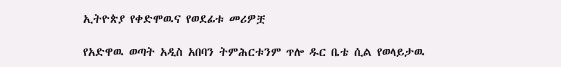ኢትዮጵያ የቀድሞዉና የወደፊቱ መሪዎቿ

የአድዋዉ ወጣት አዲስ አበባን ትምሕርቱንም ጥሎ ዱር ቤቴ ሲል የወላይታዉ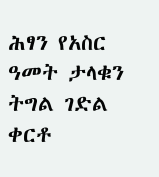ሕፃን የአስር ዓመት ታላቁን ትግል ገድል ቀርቶ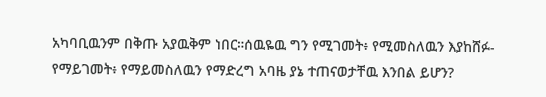አካባቢዉንም በቅጡ አያዉቅም ነበር።ሰዉዬዉ ግን የሚገመት፥ የሚመስለዉን እያከሸፉ-የማይገመት፥ የማይመስለዉን የማድረግ አባዜ ያኔ ተጠናወታቸዉ እንበል ይሆን?